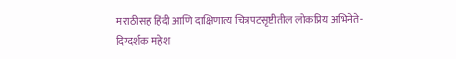मराठीसह हिंदी आणि दाक्षिणात्य चित्रपटसृष्टीतील लोकप्रिय अभिनेते-दिग्दर्शक महेश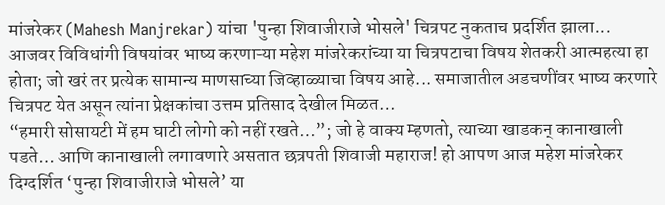मांजरेकर (Mahesh Manjrekar) यांचा 'पुन्हा शिवाजीराजे भोसले' चित्रपट नुकताच प्रदर्शित झाला... आजवर विविधांगी विषयांवर भाष्य करणाऱ्या महेश मांजरेकरांच्या या चित्रपटाचा विषय शेतकरी आत्महत्या हा होता; जो खरं तर प्रत्येक सामान्य माणसाच्या जिव्हाळ्याचा विषय आहे... समाजातील अडचणींवर भाष्य करणारे चित्रपट येत असून त्यांना प्रेक्षकांचा उत्तम प्रतिसाद देखील मिळत…
“हमारी सोसायटी में हम घाटी लोगो को नहीं रखते…”; जो हे वाक्य म्हणतो, त्याच्या खाडकन् कानाखाली पडते… आणि कानाखाली लगावणारे असतात छत्रपती शिवाजी महाराज! हो आपण आज महेश मांजरेकर दिग्दर्शित ‘पुन्हा शिवाजीराजे भोसले’ या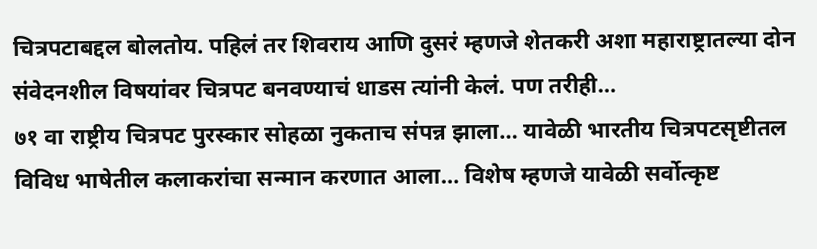चित्रपटाबद्दल बोलतोय. पहिलं तर शिवराय आणि दुसरं म्हणजे शेतकरी अशा महाराष्ट्रातल्या दोन संवेदनशील विषयांवर चित्रपट बनवण्याचं धाडस त्यांनी केलं. पण तरीही…
७१ वा राष्ट्रीय चित्रपट पुरस्कार सोहळा नुकताच संपन्न झाला… यावेळी भारतीय चित्रपटसृष्टीतल विविध भाषेतील कलाकरांचा सन्मान करणात आला… विशेष म्हणजे यावेळी सर्वोत्कृष्ट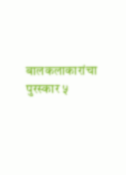बालकलाकारांचा पुरस्कार ५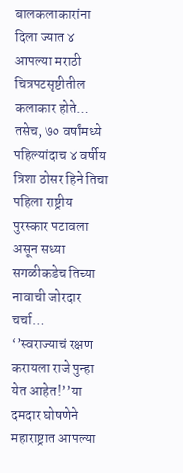बालकलाकारांना दिला ज्यात ४ आपल्या मराठी चित्रपटसृष्टीतील कलाकार होते… तसेच, ७० वर्षांमध्ये पहिल्यांदाच ४ वर्षीय त्रिशा ठोसर हिने तिचा पहिला राष्ट्रीय पुरस्कार पटावला असून सध्या सगळीकडेच तिच्या नावाची जोरदार चर्चा…
‘’स्वराज्याचं रक्षण करायला राजे पुन्हा येत आहेत!’’या दमदार घोषणेने महाराष्ट्रात आपल्या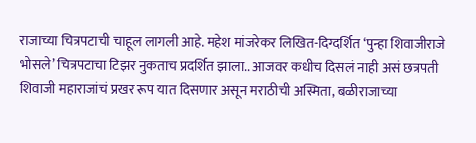राजाच्या चित्रपटाची चाहूल लागली आहे. महेश मांजरेकर लिखित-दिग्दर्शित ‘पुन्हा शिवाजीराजे भोसले’ चित्रपटाचा टिझर नुकताच प्रदर्शित झाला.. आजवर कधीच दिसलं नाही असं छत्रपती शिवाजी महाराजांचं प्रखर रूप यात दिसणार असून मराठीची अस्मिता, बळीराजाच्या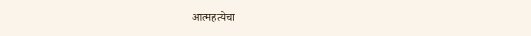आत्महत्येचा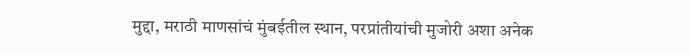मुद्दा, मराठी माणसांचं मुंबईतील स्थान, परप्रांतीयांची मुजोरी अशा अनेक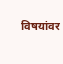विषयांवर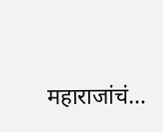महाराजांचं…